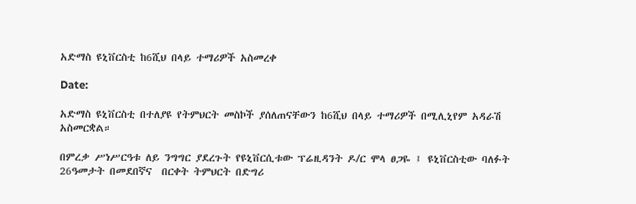አድማስ ዩኒቨርስቲ ከ6ሺህ በላይ ተማሪዎች አስመረቀ

Date:

አድማስ ዩኒቨርስቲ በተለያዩ የትምህርት መስኮች ያሰለጠናቸውን ከ6ሺህ በላይ ተማሪዎች በሚሊኒየም አዳራሽ አስመርቋል።

በምረቃ ሥነሥርዓቱ ለይ ንግግር ያደረጉት የዩኒቨርሲቱው ፕሬዚዳንት ዶ/ር ሞላ ፀጋዬ ፤ ዩኒቨርስቲው ባለፉት 26ዓመታት በመደበኛና  በርቀት ትምህርት በድግሪ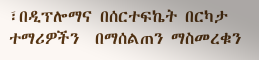፣በዲፕሎማና በሰርተፍኬት በርካታ ተማሪዎችን  በማሰልጠን ማስመረቁን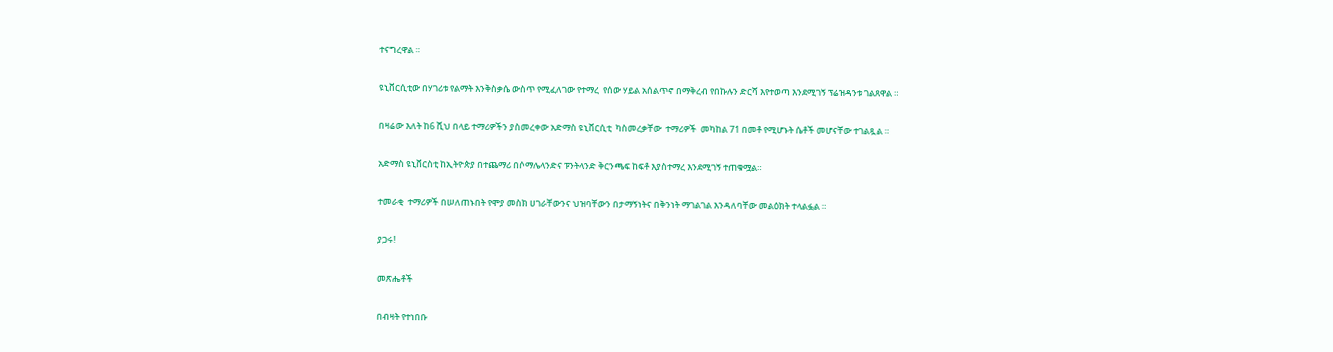ተናግረዋል ።

ዩኒቨርሲቲው በሃገሪቱ የልማት እንቅስቃሴ ውስጥ የሚፈለገው የተማረ  የሰው ሃይል አሰልጥኖ በማቅረብ የበኩሉን ድርሻ እየተወጣ እንደሚገኝ ፕሬዝዳንቱ ገልጸዋል ።

በዛሬው እለት ከ6 ሺህ በላይ ተማሪዎችን ያስመረቀው አድማስ ዩኒቨርሲቲ  ካስመረቃቸው  ተማሪዎች  መካከል 71 በመቶ የሚሆኑት ሴቶች መሆናቸው ተገልጿል ።

አድማስ ዩኒቨርስቲ ከኢትዮጵያ በተጨማሪ በሶማሌላንድና ፑንትላንድ ቅርንጫፍ ከፍቶ እያስተማረ እንደሚገኝ ተጠቁሟል።

ተመራቂ  ተማሪዎች በሠለጠኑበት የሞያ መስክ ሀገራቸውንና ህዝባቸውን በታማኝነትና በቅንነት ማገልገል እንዳለባቸው መልዕክት ተላልፏል ።

ያጋሩ!

መጽሔቶች

በብዛት የተነበቡ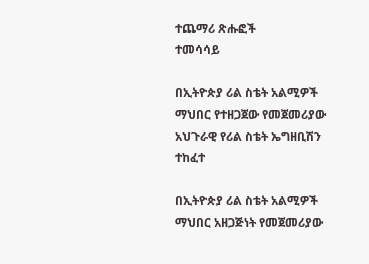ተጨማሪ ጽሑፎች
ተመሳሳይ

በኢትዮጵያ ሪል ስቴት አልሚዎች ማህበር የተዘጋጀው የመጀመሪያው አህጉራዊ የሪል ስቴት ኤግዘቢሽን ተከፈተ

በኢትዮጵያ ሪል ስቴት አልሚዎች ማህበር አዘጋጅነት የመጀመሪያው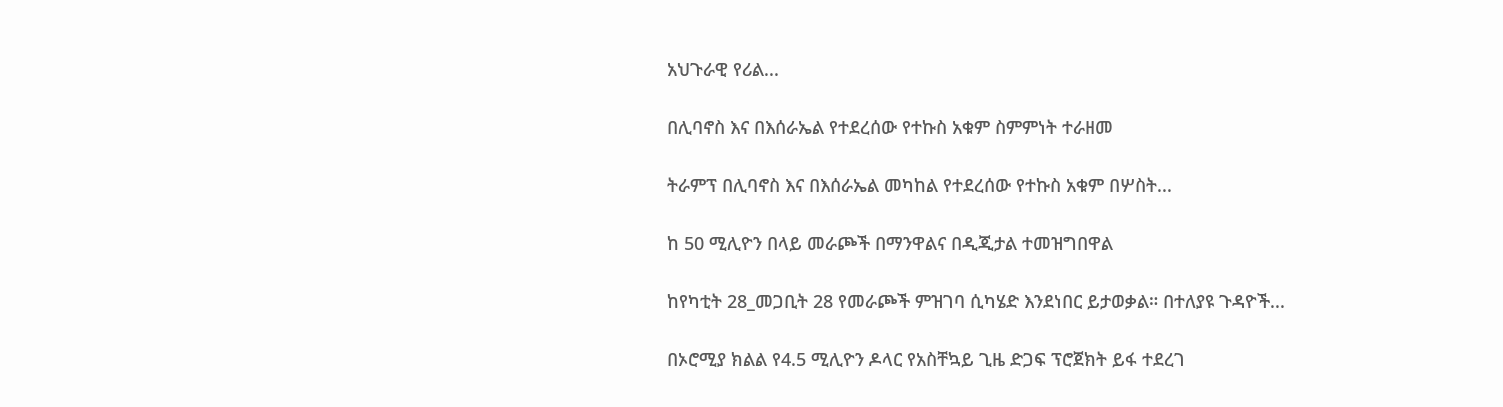አህጉራዊ የሪል...

በሊባኖስ እና በእሰራኤል የተደረሰው የተኩስ አቁም ስምምነት ተራዘመ

ትራምፕ በሊባኖስ እና በእሰራኤል መካከል የተደረሰው የተኩስ አቁም በሦስት...

ከ 50 ሚሊዮን በላይ መራጮች በማንዋልና በዲጂታል ተመዝግበዋል

ከየካቲት 28_መጋቢት 28 የመራጮች ምዝገባ ሲካሄድ እንደነበር ይታወቃል። በተለያዩ ጉዳዮች...

በኦሮሚያ ክልል የ4.5 ሚሊዮን ዶላር የአስቸኳይ ጊዜ ድጋፍ ፕሮጀክት ይፋ ተደረገ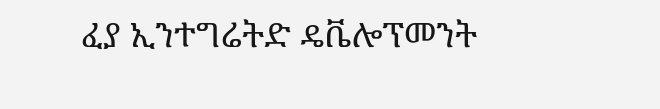ፈያ ኢንተግሬትድ ዴቬሎፕመንት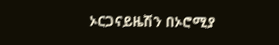ኦርጋናይዜሽን በኦሮሚያ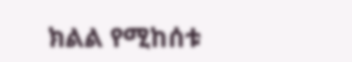ክልል የሚከሰቱ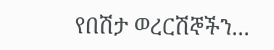የበሽታ ወረርሽኞችን...